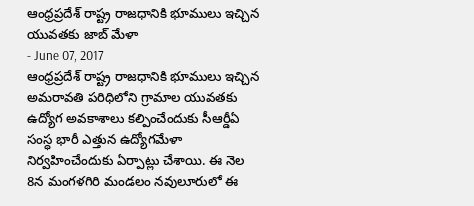ఆంధ్రప్రదేశ్ రాష్ట్ర రాజధానికి భూములు ఇచ్చిన యువతకు జాబ్ మేళా
- June 07, 2017
ఆంధ్రప్రదేశ్ రాష్ట్ర రాజధానికి భూములు ఇచ్చిన అమరావతి పరిధిలోని గ్రామాల యువతకు ఉద్యోగ అవకాశాలు కల్పించేందుకు సీఆర్డీఏ సంస్ధ భారీ ఎత్తున ఉద్యోగమేళా నిర్వహించేందుకు ఏర్పాట్లు చేశాయి. ఈ నెల 8న మంగళగిరి మండలం నవులూరులో ఈ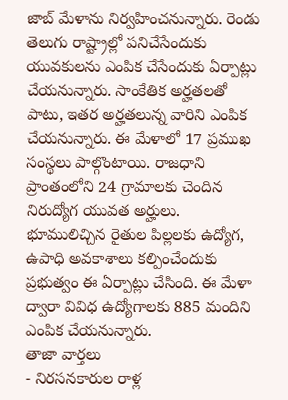జాబ్ మేళాను నిర్వహించనున్నారు. రెండు తెలుగు రాష్ట్రాల్లో పనిచేసేందుకు యువకులను ఎంపిక చేసేందుకు ఏర్పాట్లు చేయనున్నారు. సాంకేతిక అర్హతలతో పాటు, ఇతర అర్హతలున్న వారిని ఎంపిక చేయనున్నారు. ఈ మేళాలో 17 ప్రముఖ సంస్థలు పాల్గొంటాయి. రాజధాని ప్రాంతంలోని 24 గ్రామాలకు చెందిన నిరుద్యోగ యువత అర్హులు. భూములిచ్చిన రైతుల పిల్లలకు ఉద్యోగ, ఉపాధి అవకాశాలు కల్పించేందుకు ప్రభుత్వం ఈ ఏర్పాట్లు చేసింది. ఈ మేళా ద్వారా వివిధ ఉద్యోగాలకు 885 మందిని ఎంపిక చేయనున్నారు.
తాజా వార్తలు
- నిరసనకారుల రాళ్ల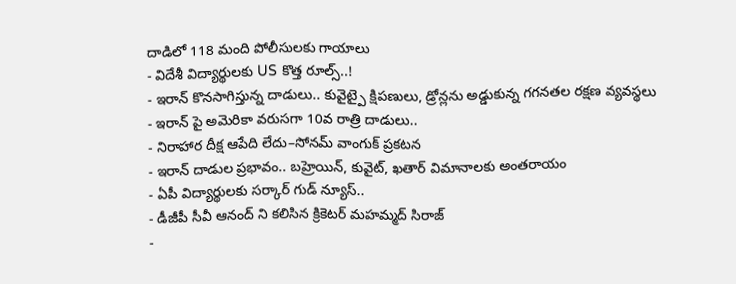దాడిలో 118 మంది పోలీసులకు గాయాలు
- విదేశీ విద్యార్థులకు US కొత్త రూల్స్..!
- ఇరాన్ కొనసాగిస్తున్న దాడులు.. కువైట్పై క్షిపణులు, డ్రోన్లను అడ్డుకున్న గగనతల రక్షణ వ్యవస్థలు
- ఇరాన్ పై అమెరికా వరుసగా 10వ రాత్రి దాడులు..
- నిరాహార దీక్ష ఆపేది లేదు–సోనమ్ వాంగుక్ ప్రకటన
- ఇరాన్ దాడుల ప్రభావం.. బహ్రెయిన్, కువైట్, ఖతార్ విమానాలకు అంతరాయం
- ఏపీ విద్యార్థులకు సర్కార్ గుడ్ న్యూస్..
- డీజీపీ సీవీ ఆనంద్ ని కలిసిన క్రికెటర్ మహమ్మద్ సిరాజ్
-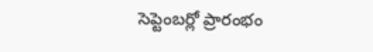సెప్టెంబర్లో ప్రారంభం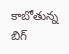కాబోతున్న బిగ్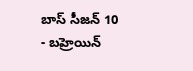బాస్ సీజన్ 10
- బహ్రెయిన్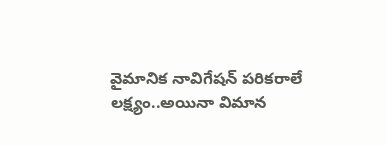వైమానిక నావిగేషన్ పరికరాలే లక్ష్యం..అయినా విమాన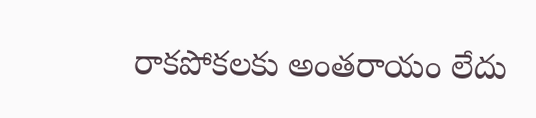రాకపోకలకు అంతరాయం లేదు